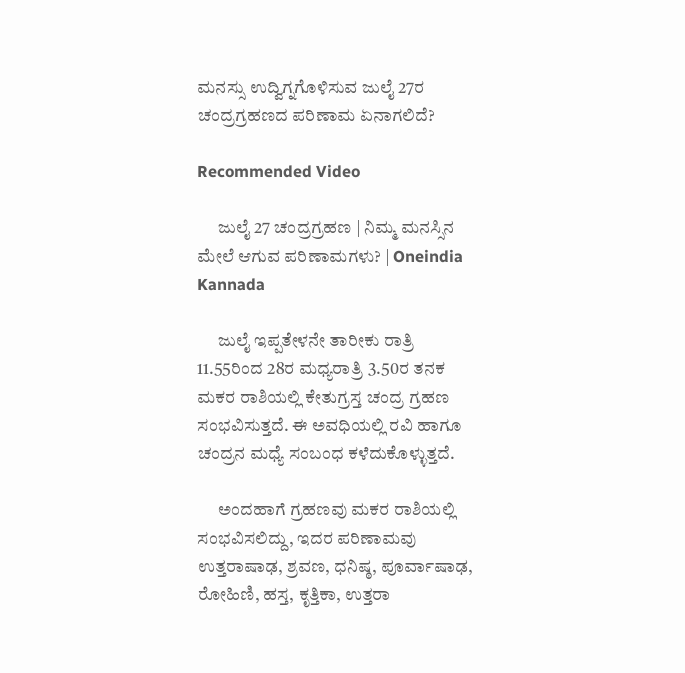ಮನಸ್ಸು ಉದ್ವಿಗ್ನಗೊಳಿಸುವ ಜುಲೈ 27ರ ಚಂದ್ರಗ್ರಹಣದ ಪರಿಣಾಮ ಏನಾಗಲಿದೆ?

Recommended Video

      ಜುಲೈ 27 ಚಂದ್ರಗ್ರಹಣ | ನಿಮ್ಮ ಮನಸ್ಸಿನ ಮೇಲೆ ಆಗುವ ಪರಿಣಾಮಗಳು? | Oneindia Kannada

      ಜುಲೈ ಇಪ್ಪತೇಳನೇ ತಾರೀಕು ರಾತ್ರಿ 11.55ರಿಂದ 28ರ ಮಧ್ಯರಾತ್ರಿ 3.50ರ ತನಕ ಮಕರ ರಾಶಿಯಲ್ಲಿ ಕೇತುಗ್ರಸ್ತ ಚಂದ್ರ ಗ್ರಹಣ ಸಂಭವಿಸುತ್ತದೆ. ಈ ಅವಧಿಯಲ್ಲಿ ರವಿ ಹಾಗೂ ಚಂದ್ರನ ಮಧ್ಯೆ ಸಂಬಂಧ ಕಳೆದುಕೊಳ್ಳುತ್ತದೆ.

      ಅಂದಹಾಗೆ ಗ್ರಹಣವು ಮಕರ ರಾಶಿಯಲ್ಲಿ ಸಂಭವಿಸಲಿದ್ದು, ಇದರ ಪರಿಣಾಮವು ಉತ್ತರಾಷಾಢ, ಶ್ರವಣ, ಧನಿಷ್ಠ, ಪೂರ್ವಾಷಾಢ, ರೋಹಿಣಿ, ಹಸ್ತ, ಕೃತ್ತಿಕಾ, ಉತ್ತರಾ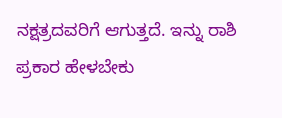ನಕ್ಷತ್ರದವರಿಗೆ ಆಗುತ್ತದೆ. ಇನ್ನು ರಾಶಿ ಪ್ರಕಾರ ಹೇಳಬೇಕು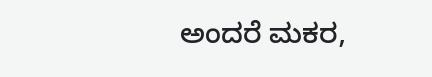ಅಂದರೆ ಮಕರ,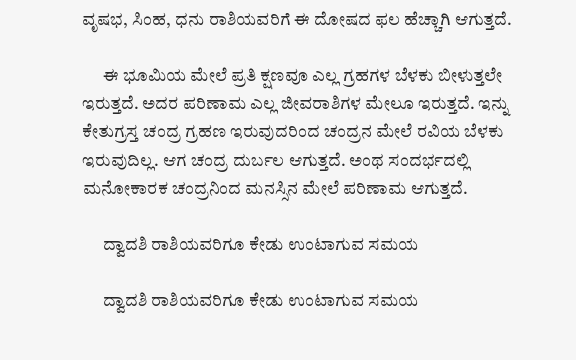ವೃಷಭ, ಸಿಂಹ, ಧನು ರಾಶಿಯವರಿಗೆ ಈ ದೋಷದ ಫಲ ಹೆಚ್ಚಾಗಿ ಆಗುತ್ತದೆ.

      ಈ ಭೂಮಿಯ ಮೇಲೆ ಪ್ರತಿ ಕ್ಷಣವೂ ಎಲ್ಲ ಗ್ರಹಗಳ ಬೆಳಕು ಬೀಳುತ್ತಲೇ ಇರುತ್ತದೆ. ಅದರ ಪರಿಣಾಮ ಎಲ್ಲ ಜೀವರಾಶಿಗಳ ಮೇಲೂ ಇರುತ್ತದೆ. ಇನ್ನು ಕೇತುಗ್ರಸ್ತ ಚಂದ್ರ ಗ್ರಹಣ ಇರುವುದರಿಂದ ಚಂದ್ರನ ಮೇಲೆ ರವಿಯ ಬೆಳಕು ಇರುವುದಿಲ್ಲ. ಆಗ ಚಂದ್ರ ದುರ್ಬಲ ಆಗುತ್ತದೆ. ಅಂಥ ಸಂದರ್ಭದಲ್ಲಿ ಮನೋಕಾರಕ ಚಂದ್ರನಿಂದ ಮನಸ್ಸಿನ ಮೇಲೆ ಪರಿಣಾಮ ಆಗುತ್ತದೆ.

      ದ್ವಾದಶಿ ರಾಶಿಯವರಿಗೂ ಕೇಡು ಉಂಟಾಗುವ ಸಮಯ

      ದ್ವಾದಶಿ ರಾಶಿಯವರಿಗೂ ಕೇಡು ಉಂಟಾಗುವ ಸಮಯ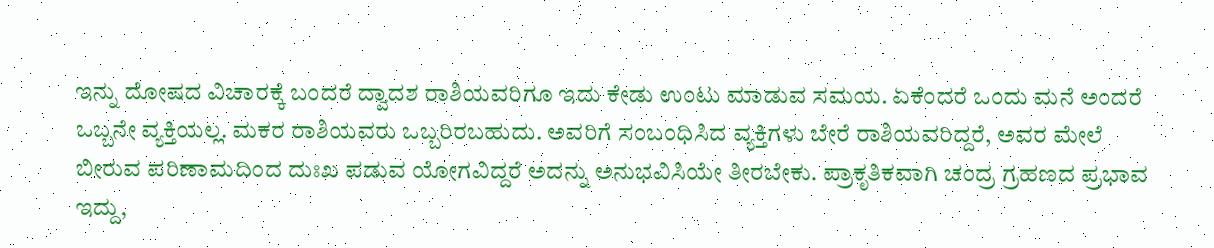ಇನ್ನು ದೋಷದ ವಿಚಾರಕ್ಕೆ ಬಂದರೆ ದ್ವಾದಶ ರಾಶಿಯವರಿಗೂ ಇದು ಕೇಡು ಉಂಟು ಮಾಡುವ ಸಮಯ. ಏಕೆಂದರೆ ಒಂದು ಮನೆ ಅಂದರೆ ಒಬ್ಬನೇ ವ್ಯಕ್ತಿಯಲ್ಲ. ಮಕರ ರಾಶಿಯವರು ಒಬ್ಬರಿರಬಹುದು. ಅವರಿಗೆ ಸಂಬಂಧಿಸಿದ ವ್ಯಕ್ತಿಗಳು ಬೇರೆ ರಾಶಿಯವರಿದ್ದರೆ, ಅವರ ಮೇಲೆ ಬೀರುವ ಪರಿಣಾಮದಿಂದ ದುಃಖ ಪಡುವ ಯೋಗವಿದ್ದರೆ ಅದನ್ನು ಅನುಭವಿಸಿಯೇ ತೀರಬೇಕು. ಪ್ರಾಕೃತಿಕವಾಗಿ ಚಂದ್ರ ಗ್ರಹಣದ ಪ್ರಭಾವ ಇದ್ದು,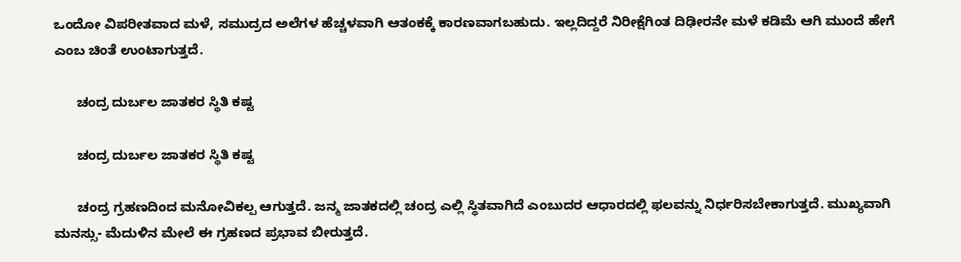ಒಂದೋ ವಿಪರೀತವಾದ ಮಳೆ, ಸಮುದ್ರದ ಅಲೆಗಳ ಹೆಚ್ಚಳವಾಗಿ ಆತಂಕಕ್ಕೆ ಕಾರಣವಾಗಬಹುದು. ಇಲ್ಲದಿದ್ದರೆ ನಿರೀಕ್ಷೆಗಿಂತ ದಿಢೀರನೇ ಮಳೆ ಕಡಿಮೆ ಆಗಿ ಮುಂದೆ ಹೇಗೆ ಎಂಬ ಚಿಂತೆ ಉಂಟಾಗುತ್ತದೆ.

      ಚಂದ್ರ ದುರ್ಬಲ ಜಾತಕರ ಸ್ಥಿತಿ ಕಷ್ಟ

      ಚಂದ್ರ ದುರ್ಬಲ ಜಾತಕರ ಸ್ಥಿತಿ ಕಷ್ಟ

      ಚಂದ್ರ ಗ್ರಹಣದಿಂದ ಮನೋವಿಕಲ್ಪ ಆಗುತ್ತದೆ. ಜನ್ಮ ಜಾತಕದಲ್ಲಿ ಚಂದ್ರ ಎಲ್ಲಿ ಸ್ಥಿತವಾಗಿದೆ ಎಂಬುದರ ಆಧಾರದಲ್ಲಿ ಫಲವನ್ನು ನಿರ್ಧರಿಸಬೇಕಾಗುತ್ತದೆ. ಮುಖ್ಯವಾಗಿ ಮನಸ್ಸು- ಮೆದುಳಿನ ಮೇಲೆ ಈ ಗ್ರಹಣದ ಪ್ರಭಾವ ಬೀರುತ್ತದೆ.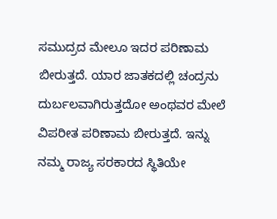ಸಮುದ್ರದ ಮೇಲೂ ಇದರ ಪರಿಣಾಮ ಬೀರುತ್ತದೆ. ಯಾರ ಜಾತಕದಲ್ಲಿ ಚಂದ್ರನು ದುರ್ಬಲವಾಗಿರುತ್ತದೋ ಅಂಥವರ ಮೇಲೆ ವಿಪರೀತ ಪರಿಣಾಮ ಬೀರುತ್ತದೆ. ಇನ್ನು ನಮ್ಮ ರಾಜ್ಯ ಸರಕಾರದ ಸ್ಥಿತಿಯೇ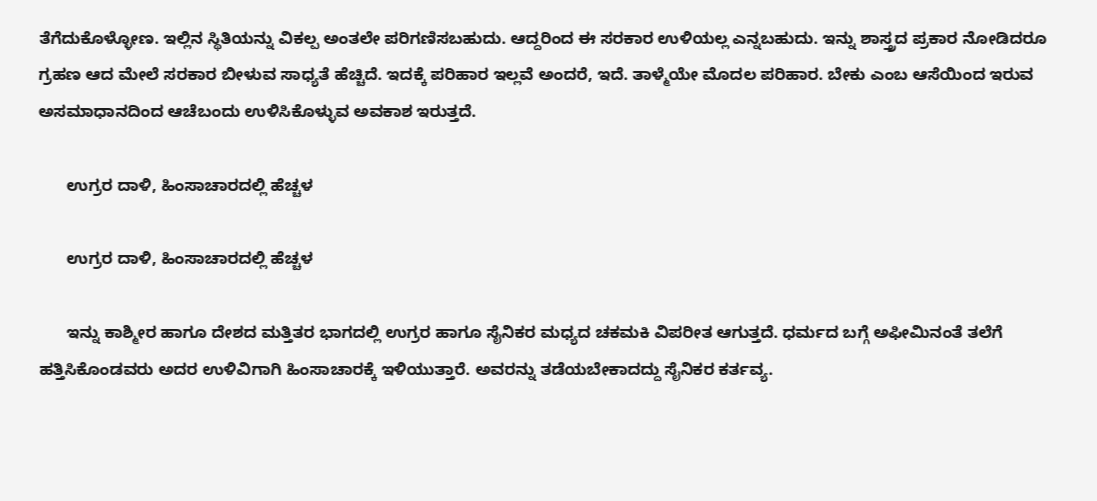ತೆಗೆದುಕೊಳ್ಳೋಣ. ಇಲ್ಲಿನ ಸ್ಥಿತಿಯನ್ನು ವಿಕಲ್ಪ ಅಂತಲೇ ಪರಿಗಣಿಸಬಹುದು. ಆದ್ದರಿಂದ ಈ ಸರಕಾರ ಉಳಿಯಲ್ಲ ಎನ್ನಬಹುದು. ಇನ್ನು ಶಾಸ್ತ್ರದ ಪ್ರಕಾರ ನೋಡಿದರೂ ಗ್ರಹಣ ಆದ ಮೇಲೆ ಸರಕಾರ ಬೀಳುವ ಸಾಧ್ಯತೆ ಹೆಚ್ಚಿದೆ. ಇದಕ್ಕೆ ಪರಿಹಾರ ಇಲ್ಲವೆ ಅಂದರೆ, ಇದೆ. ತಾಳ್ಮೆಯೇ ಮೊದಲ ಪರಿಹಾರ. ಬೇಕು ಎಂಬ ಆಸೆಯಿಂದ ಇರುವ ಅಸಮಾಧಾನದಿಂದ ಆಚೆಬಂದು ಉಳಿಸಿಕೊಳ್ಳುವ ಅವಕಾಶ ಇರುತ್ತದೆ.

      ಉಗ್ರರ ದಾಳಿ, ಹಿಂಸಾಚಾರದಲ್ಲಿ ಹೆಚ್ಚಳ

      ಉಗ್ರರ ದಾಳಿ, ಹಿಂಸಾಚಾರದಲ್ಲಿ ಹೆಚ್ಚಳ

      ಇನ್ನು ಕಾಶ್ಮೀರ ಹಾಗೂ ದೇಶದ ಮತ್ತಿತರ ಭಾಗದಲ್ಲಿ ಉಗ್ರರ ಹಾಗೂ ಸೈನಿಕರ ಮಧ್ಯದ ಚಕಮಕಿ ವಿಪರೀತ ಆಗುತ್ತದೆ. ಧರ್ಮದ ಬಗ್ಗೆ ಅಫೀಮಿನಂತೆ ತಲೆಗೆ ಹತ್ತಿಸಿಕೊಂಡವರು ಅದರ ಉಳಿವಿಗಾಗಿ ಹಿಂಸಾಚಾರಕ್ಕೆ ಇಳಿಯುತ್ತಾರೆ. ಅವರನ್ನು ತಡೆಯಬೇಕಾದದ್ದು ಸೈನಿಕರ ಕರ್ತವ್ಯ.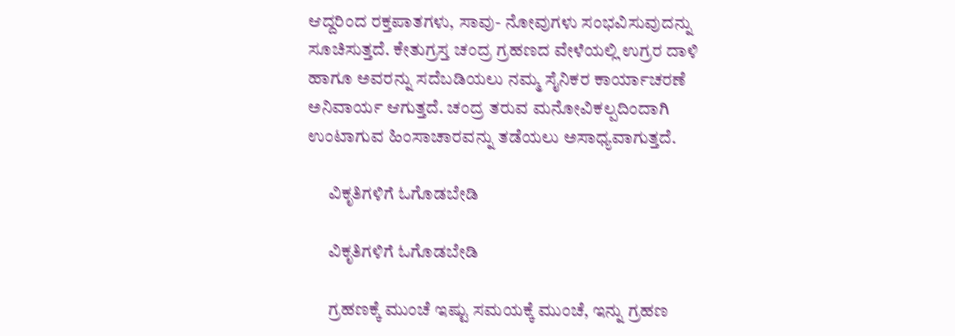ಆದ್ದರಿಂದ ರಕ್ತಪಾತಗಳು, ಸಾವು- ನೋವುಗಳು ಸಂಭವಿಸುವುದನ್ನು ಸೂಚಿಸುತ್ತದೆ. ಕೇತುಗ್ರಸ್ತ ಚಂದ್ರ ಗ್ರಹಣದ ವೇಳೆಯಲ್ಲಿ ಉಗ್ರರ ದಾಳಿ ಹಾಗೂ ಅವರನ್ನು ಸದೆಬಡಿಯಲು ನಮ್ಮ ಸೈನಿಕರ ಕಾರ್ಯಾಚರಣೆ ಅನಿವಾರ್ಯ ಆಗುತ್ತದೆ. ಚಂದ್ರ ತರುವ ಮನೋವಿಕಲ್ಪದಿಂದಾಗಿ ಉಂಟಾಗುವ ಹಿಂಸಾಚಾರವನ್ನು ತಡೆಯಲು ಅಸಾಧ್ಯವಾಗುತ್ತದೆ.

      ವಿಕೃತಿಗಳಿಗೆ ಓಗೊಡಬೇಡಿ

      ವಿಕೃತಿಗಳಿಗೆ ಓಗೊಡಬೇಡಿ

      ಗ್ರಹಣಕ್ಕೆ ಮುಂಚೆ ಇಷ್ಟು ಸಮಯಕ್ಕೆ ಮುಂಚೆ, ಇನ್ನು ಗ್ರಹಣ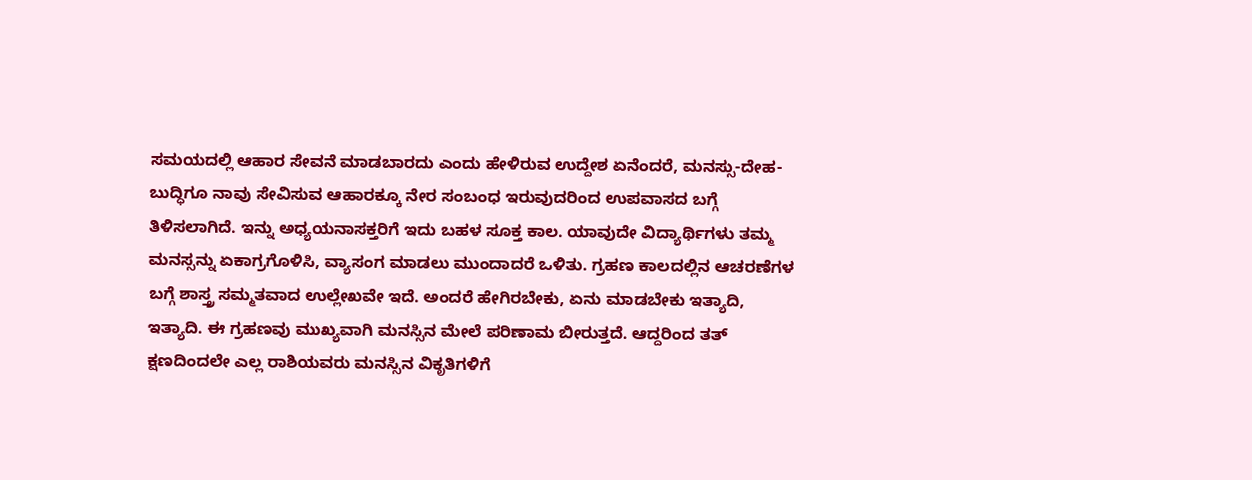ಸಮಯದಲ್ಲಿ ಆಹಾರ ಸೇವನೆ ಮಾಡಬಾರದು ಎಂದು ಹೇಳಿರುವ ಉದ್ದೇಶ ಏನೆಂದರೆ, ಮನಸ್ಸು-ದೇಹ-ಬುದ್ಧಿಗೂ ನಾವು ಸೇವಿಸುವ ಆಹಾರಕ್ಕೂ ನೇರ ಸಂಬಂಧ ಇರುವುದರಿಂದ ಉಪವಾಸದ ಬಗ್ಗೆ ತಿಳಿಸಲಾಗಿದೆ. ಇನ್ನು ಅಧ್ಯಯನಾಸಕ್ತರಿಗೆ ಇದು ಬಹಳ ಸೂಕ್ತ ಕಾಲ. ಯಾವುದೇ ವಿದ್ಯಾರ್ಥಿಗಳು ತಮ್ಮ ಮನಸ್ಸನ್ನು ಏಕಾಗ್ರಗೊಳಿಸಿ, ವ್ಯಾಸಂಗ ಮಾಡಲು ಮುಂದಾದರೆ ಒಳಿತು. ಗ್ರಹಣ ಕಾಲದಲ್ಲಿನ ಆಚರಣೆಗಳ ಬಗ್ಗೆ ಶಾಸ್ತ್ರ ಸಮ್ಮತವಾದ ಉಲ್ಲೇಖವೇ ಇದೆ. ಅಂದರೆ ಹೇಗಿರಬೇಕು, ಏನು ಮಾಡಬೇಕು ಇತ್ಯಾದಿ, ಇತ್ಯಾದಿ. ಈ ಗ್ರಹಣವು ಮುಖ್ಯವಾಗಿ ಮನಸ್ಸಿನ ಮೇಲೆ ಪರಿಣಾಮ ಬೀರುತ್ತದೆ. ಆದ್ದರಿಂದ ತತ್ ಕ್ಷಣದಿಂದಲೇ ಎಲ್ಲ ರಾಶಿಯವರು ಮನಸ್ಸಿನ ವಿಕೃತಿಗಳಿಗೆ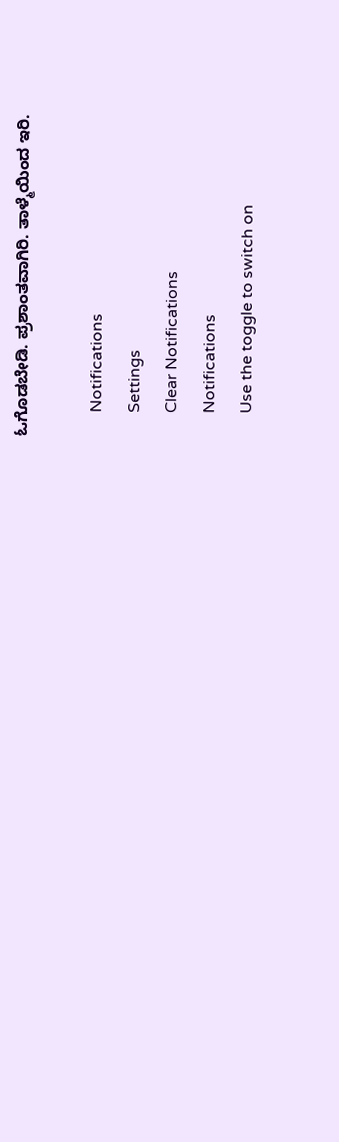ಓಗೊಡಬೇಡಿ. ಪ್ರಶಾಂತವಾಗಿರಿ. ತಾಳ್ಮೆಯಿಂದ ಇರಿ.

      Notifications
      Settings
      Clear Notifications
      Notifications
      Use the toggle to switch on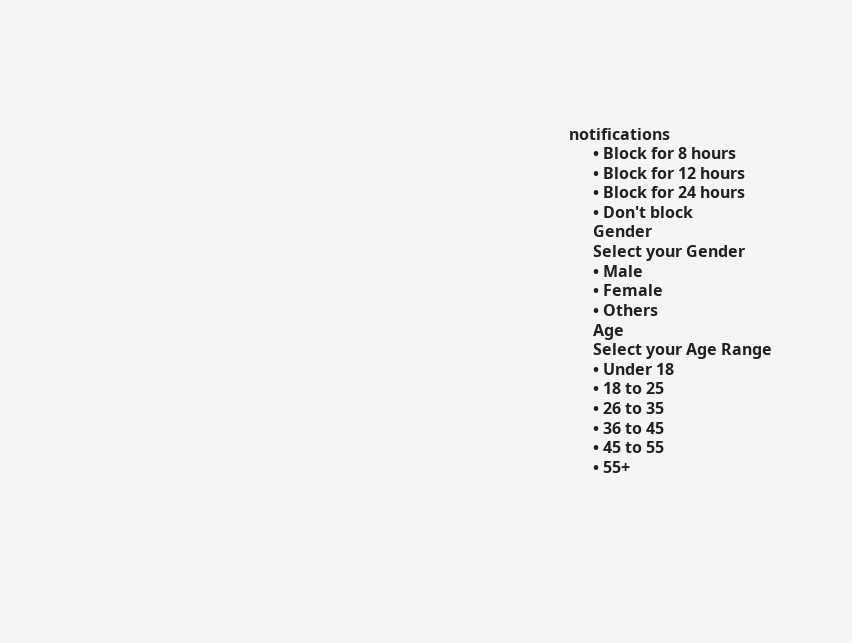notifications
      • Block for 8 hours
      • Block for 12 hours
      • Block for 24 hours
      • Don't block
      Gender
      Select your Gender
      • Male
      • Female
      • Others
      Age
      Select your Age Range
      • Under 18
      • 18 to 25
      • 26 to 35
      • 36 to 45
      • 45 to 55
      • 55+